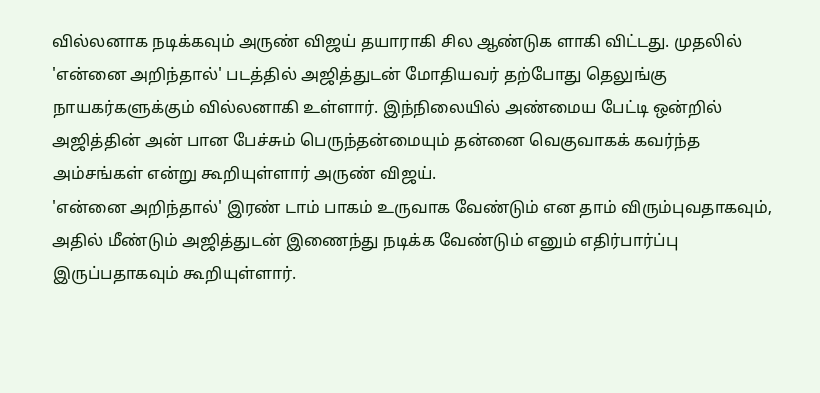வில்லனாக நடிக்கவும் அருண் விஜய் தயாராகி சில ஆண்டுக ளாகி விட்டது. முதலில் 'என்னை அறிந்தால்' படத்தில் அஜித்துடன் மோதியவர் தற்போது தெலுங்கு நாயகர்களுக்கும் வில்லனாகி உள்ளார். இந்நிலையில் அண்மைய பேட்டி ஒன்றில் அஜித்தின் அன் பான பேச்சும் பெருந்தன்மையும் தன்னை வெகுவாகக் கவர்ந்த அம்சங்கள் என்று கூறியுள்ளார் அருண் விஜய்.
'என்னை அறிந்தால்' இரண் டாம் பாகம் உருவாக வேண்டும் என தாம் விரும்புவதாகவும், அதில் மீண்டும் அஜித்துடன் இணைந்து நடிக்க வேண்டும் எனும் எதிர்பார்ப்பு இருப்பதாகவும் கூறியுள்ளார்.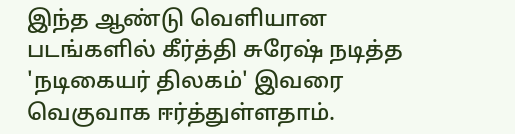இந்த ஆண்டு வெளியான படங்களில் கீர்த்தி சுரேஷ் நடித்த 'நடிகையர் திலகம்' இவரை வெகுவாக ஈர்த்துள்ளதாம்.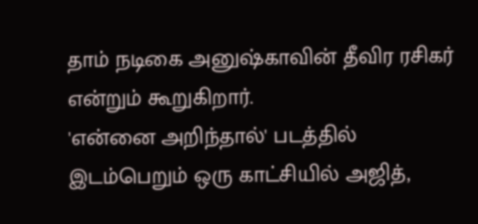தாம் நடிகை அனுஷ்காவின் தீவிர ரசிகர் என்றும் கூறுகிறார்.
'என்னை அறிந்தால்' படத்தில் இடம்பெறும் ஒரு காட்சியில் அஜித்,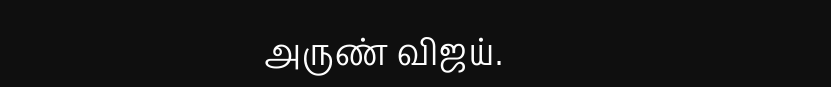அருண் விஜய்.